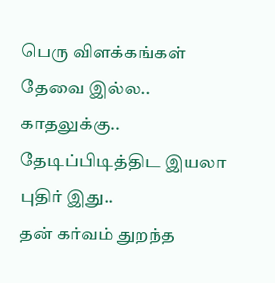பெரு விளக்கங்கள் தேவை இல்ல..
காதலுக்கு..
தேடிப்பிடித்திட இயலா புதிர் இது..
தன் கர்வம் துறந்த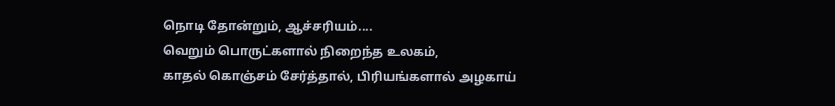நொடி தோன்றும், ஆச்சரியம்....
வெறும் பொருட்களால் நிறைந்த உலகம்,
காதல் கொஞ்சம் சேர்த்தால், பிரியங்களால் அழகாய்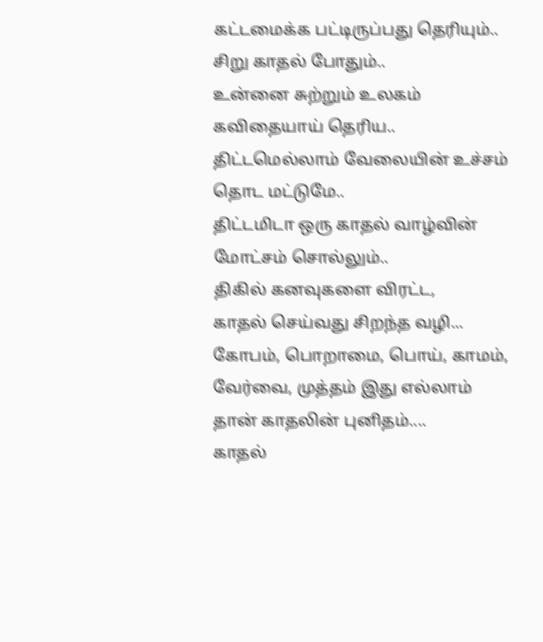கட்டமைக்க பட்டிருப்பது தெரியும்..
சிறு காதல் போதும்..
உன்னை சுற்றும் உலகம் கவிதையாய் தெரிய..
திட்டமெல்லாம் வேலையின் உச்சம் தொட மட்டுமே..
திட்டமிடா ஒரு காதல் வாழ்வின் மோட்சம் சொல்லும்..
திகில் கனவுகளை விரட்ட,
காதல் செய்வது சிறந்த வழி...
கோபம், பொறாமை, பொய், காமம், வேர்வை, முத்தம் இது எல்லாம் தான் காதலின் புனிதம்....
காதல்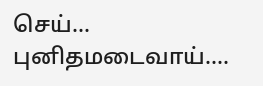செய்...
புனிதமடைவாய்....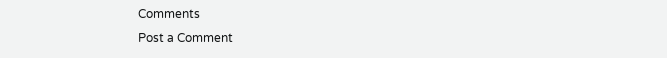Comments
Post a Comment